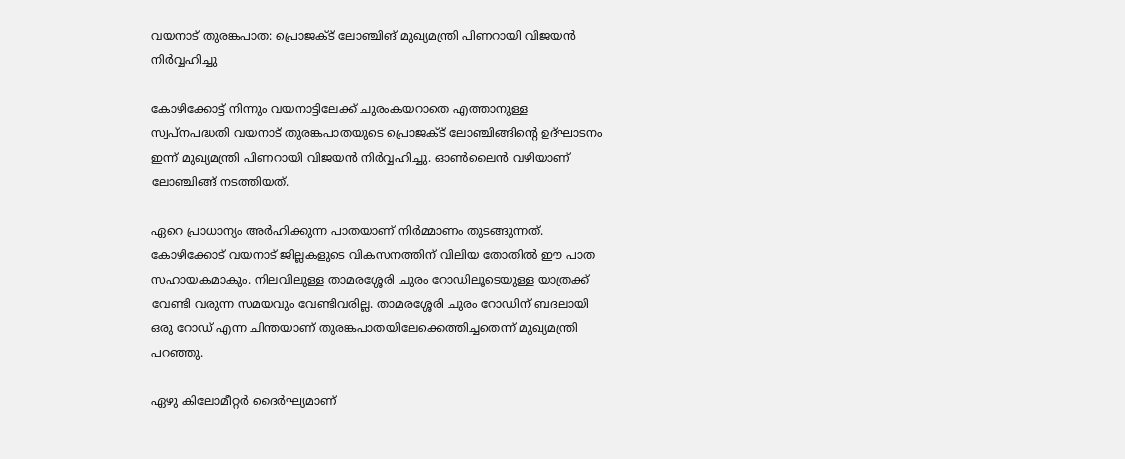വയനാട്‌ തുരങ്കപാത: പ്രൊജക്ട്‌ ലോഞ്ചിങ്‌ മുഖ്യമന്ത്രി പിണറായി വിജയന്‍ നിര്‍വ്വഹിച്ചു

കോഴിക്കോട്ട്‌ നിന്നും വയനാട്ടിലേക്ക്‌ ചുരംകയറാതെ എത്താനുള്ള സ്വപ്‌നപദ്ധതി വയനാട്‌ തുരങ്കപാതയുടെ പ്രൊജക്ട്‌ ലോഞ്ചിങ്ങിന്റെ ഉദ്‌ഘാടനം ഇന്ന്‌ മുഖ്യമന്ത്രി പിണറായി വിജയന്‍ നിര്‍വ്വഹിച്ചു. ഓണ്‍ലൈന്‍ വഴിയാണ്‌ ലോഞ്ചിങ്ങ്‌ നടത്തിയത്‌.

ഏറെ പ്രാധാന്യം അര്‍ഹിക്കുന്ന പാതയാണ്‌ നിര്‍മ്മാണം തുടങ്ങുന്നത്‌. കോഴിക്കോട്‌ വയനാട്‌ ജില്ലകളുടെ വികസനത്തിന്‌ വിലിയ തോതില്‍ ഈ പാത സഹായകമാകും. നിലവിലുള്ള താമരശ്ശേരി ചുരം റോഡിലൂടെയുള്ള യാത്രക്ക്‌ വേണ്ടി വരുന്ന സമയവും വേണ്ടിവരില്ല. താമരശ്ശേരി ചുരം റോഡിന്‌ ബദലായി ഒരു റോഡ്‌ എന്ന ചിന്തയാണ്‌ തുരങ്കപാതയിലേക്കെത്തിച്ചതെന്ന്‌ മുഖ്യമന്ത്രി പറഞ്ഞു.

ഏഴു കിലോമീറ്റര്‍ ദൈര്‍ഘ്യമാണ്‌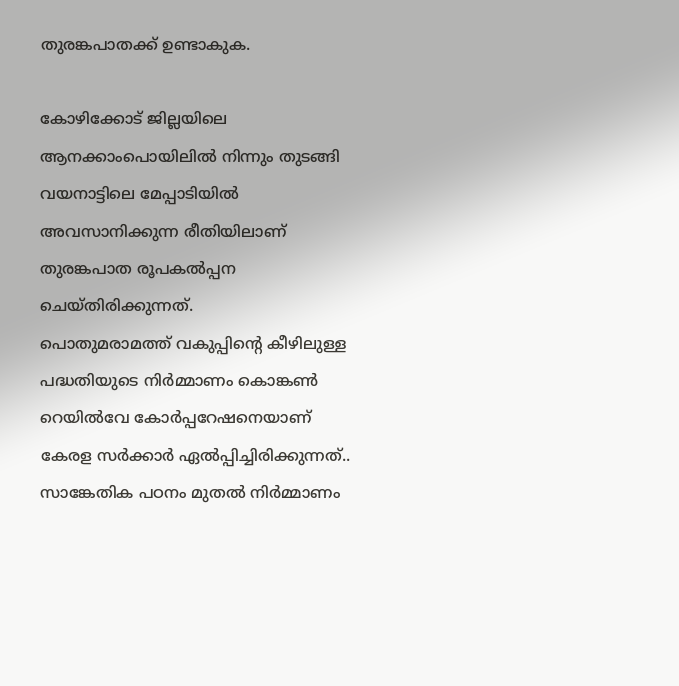തുരങ്കപാതക്ക്‌ ഉണ്ടാകുക.

കോഴിക്കോട്‌ ജില്ലയിലെ ആനക്കാംപൊയിലില്‍ നിന്നും തുടങ്ങി വയനാട്ടിലെ മേപ്പാടിയില്‍ അവസാനിക്കുന്ന രീതിയിലാണ്‌ തുരങ്കപാത രൂപകല്‍പ്പന ചെയ്‌തിരിക്കുന്നത്‌.
പൊതുമരാമത്ത്‌ വകുപ്പിന്റെ കീഴിലുള്ള പദ്ധതിയുടെ നിര്‍മ്മാണം കൊങ്കണ്‍ റെയില്‍വേ കോര്‍പ്പറേഷനെയാണ്‌ കേരള സര്‍ക്കാര്‍ ഏല്‍പ്പിച്ചിരിക്കുന്നത്‌.. സാങ്കേതിക പഠനം മുതല്‍ നിര്‍മ്മാണം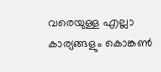വരെയുള്ള എല്ലാ കാര്യങ്ങളും കൊങ്കണ്‍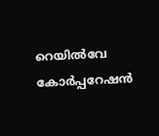റെയില്‍വേ കോര്‍പ്പറേഷന്‍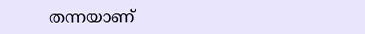തന്നയാണ്‌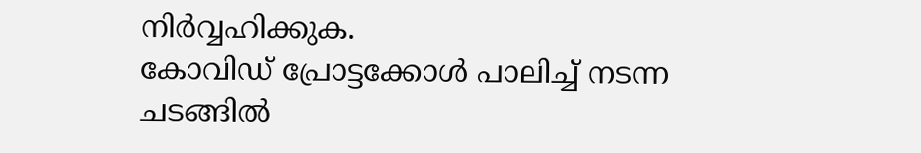നിര്‍വ്വഹിക്കുക.
കോവിഡ്‌ പ്രോട്ടക്കോള്‍ പാലിച്ച്‌ നടന്ന ചടങ്ങില്‍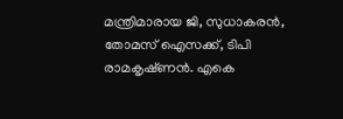മന്ത്രിമാരായ ജി, സുധാകരന്‍, തോമസ്‌ ഐസക്ക്‌, ടിപി രാമകൃഷ്‌ണന്‍. എകെ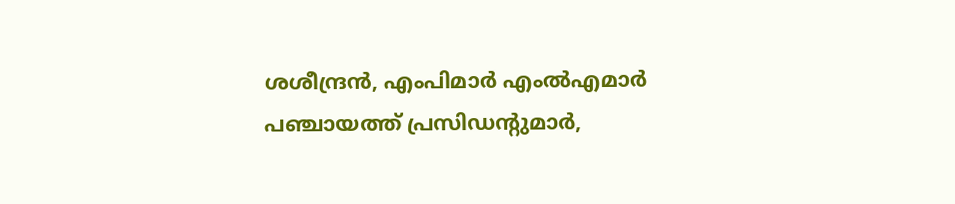ശശീന്ദ്രന്‍, എംപിമാര്‍ എംല്‍എമാര്‍ പഞ്ചായത്ത്‌ പ്രസിഡന്റുമാര്‍,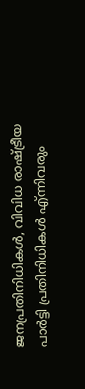ജനപ്രതിനിധികള്‍, വിവിധ രാഷ്ട്രീയ പാര്‍ട്ടി പ്രതിനിധികള്‍ എ്‌ന്നിവരും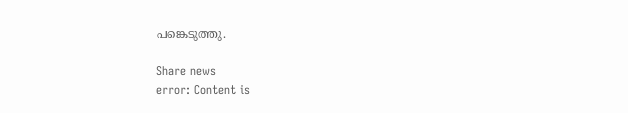പങ്കെടുത്തു.

Share news
error: Content is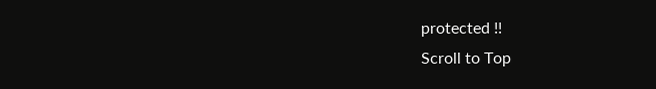protected !!
Scroll to Top